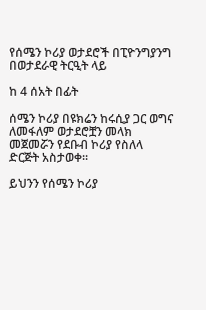የሰሜን ኮሪያ ወታደሮች በፒዮንግያንግ በወታደራዊ ትርዒት ላይ

ከ 4 ሰአት በፊት

ሰሜን ኮሪያ በዩክሬን ከሩሲያ ጋር ወግና ለመፋለም ወታደሮቿን መላክ መጀመሯን የደቡብ ኮሪያ የስለላ ድርጅት አስታወቀ።

ይህንን የሰሜን ኮሪያ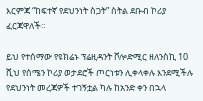እርምጃ “ከፍተኛ የደህንነት ስጋት” ስትል ደቡብ ኮሪያ ፈርጃዋለች።

ይህ የተሰማው የዩክሬኑ ፕሬዚዳንት ቮሎድሚር ዘለንስኪ 10 ሺህ የሰሜን ኮሪያ ወታደሮች ጦርነቱን ሊቀላቀሉ እንደሚችሉ የደህንነት መረጃዎች ተገኝቷል ካሉ ከአንድ ቀን በኋላ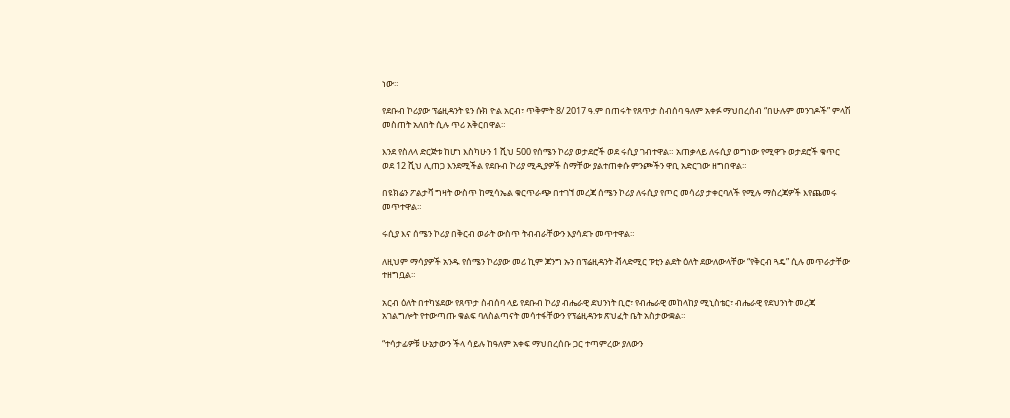ነው።

የደቡብ ኮሪያው ፕሬዚዳንት ዩን ሱክ ዮል አርብ፣ ጥቅምት 8/ 2017 ዓ.ም በጠሩት የጸጥታ ስብሰባ ዓለም አቀፉ ማህበረሰብ “በሁሉም መንገዶች” ምላሽ መስጠት አለበት ሲሉ ጥሪ አቅርበዋል።

እንደ የስለላ ድርጅቱ ከሆነ እስካሁን 1 ሺህ 500 የሰሜን ኮሪያ ወታደሮች ወደ ሩሲያ ገብተዋል። አጠቃላይ ለሩሲያ ወግነው የሚዋጉ ወታደሮች ቁጥር ወደ 12 ሺህ ሊጠጋ እንደሚችል የደቡብ ኮሪያ ሚዲያዎች ስማቸው ያልተጠቀሱ ምንጮችን ዋቢ አድርገው ዘግበዋል።

በዩክሬን ፖልታቫ ግዛት ውስጥ ከሚሳኤል ቁርጥራጭ በተገኘ መረጃ ሰሜን ኮሪያ ለሩሲያ የጦር መሳሪያ ታቀርባለች የሚሉ ማስረጃዎች እየጨመሩ መጥተዋል።

ሩሲያ እና ሰሜን ኮሪያ በቅርብ ወራት ውስጥ ትብብራቸውን እያሳደጉ መጥተዋል።

ለዚህም ማሳያዎች አንዱ የሰሜን ኮሪያው መሪ ኪም ጆንግ ኡን በፕሬዚዳንት ቭላድሚር ፑቲን ልደት ዕለት ደውለውላቸው “የቅርብ ጓዴ” ሲሉ መጥራታቸው ተዘግቧል።

አርብ ዕለት በተካሄደው የጸጥታ ስብሰባ ላይ የደቡብ ኮሪያ ብሔራዊ ደህንነት ቢሮ፣ የብሔራዊ መከላከያ ሚኒስቴር፣ ብሔራዊ የደህንነት መረጃ አገልግሎት የተውጣጡ ቁልፍ ባለስልጣናት መሳተፋቸውን የፕሬዚዳንቱ ጽህፈት ቤት አስታውቋል።

“ተሳታፊዎቹ ሁኔታውን ችላ ሳይሉ ከዓለም አቀፍ ማህበረሰቡ ጋር ተጣምረው ያለውን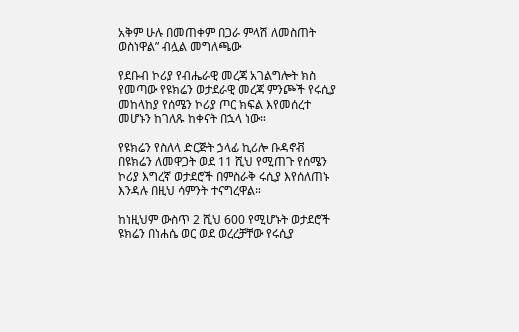አቅም ሁሉ በመጠቀም በጋራ ምላሽ ለመስጠት ወስነዋል” ብሏል መግለጫው

የደቡብ ኮሪያ የብሔራዊ መረጃ አገልግሎት ክስ የመጣው የዩክሬን ወታደራዊ መረጃ ምንጮች የሩሲያ መከላከያ የሰሜን ኮሪያ ጦር ክፍል እየመሰረተ መሆኑን ከገለጹ ከቀናት በኋላ ነው።

የዩክሬን የስለላ ድርጅት ኃላፊ ኪሪሎ ቡዳኖቭ በዩክሬን ለመዋጋት ወደ 11 ሺህ የሚጠጉ የሰሜን ኮሪያ እግረኛ ወታደሮች በምስራቅ ሩሲያ እየሰለጠኑ እንዳሉ በዚህ ሳምንት ተናግረዋል።

ከነዚህም ውስጥ 2 ሺህ 600 የሚሆኑት ወታደሮች ዩክሬን በነሐሴ ወር ወደ ወረረቻቸው የሩሲያ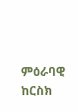ምዕራባዊ ከርስክ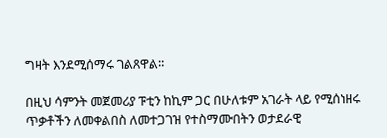ግዛት እንደሚሰማሩ ገልጸዋል።

በዚህ ሳምንት መጀመሪያ ፑቲን ከኪም ጋር በሁለቱም አገራት ላይ የሚሰነዘሩ ጥቃቶችን ለመቀልበስ ለመተጋገዝ የተስማሙበትን ወታደራዊ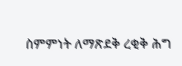ስምምነት ለማጽደቅ ረቂቅ ሕግ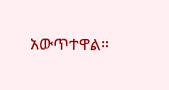አውጥተዋል።